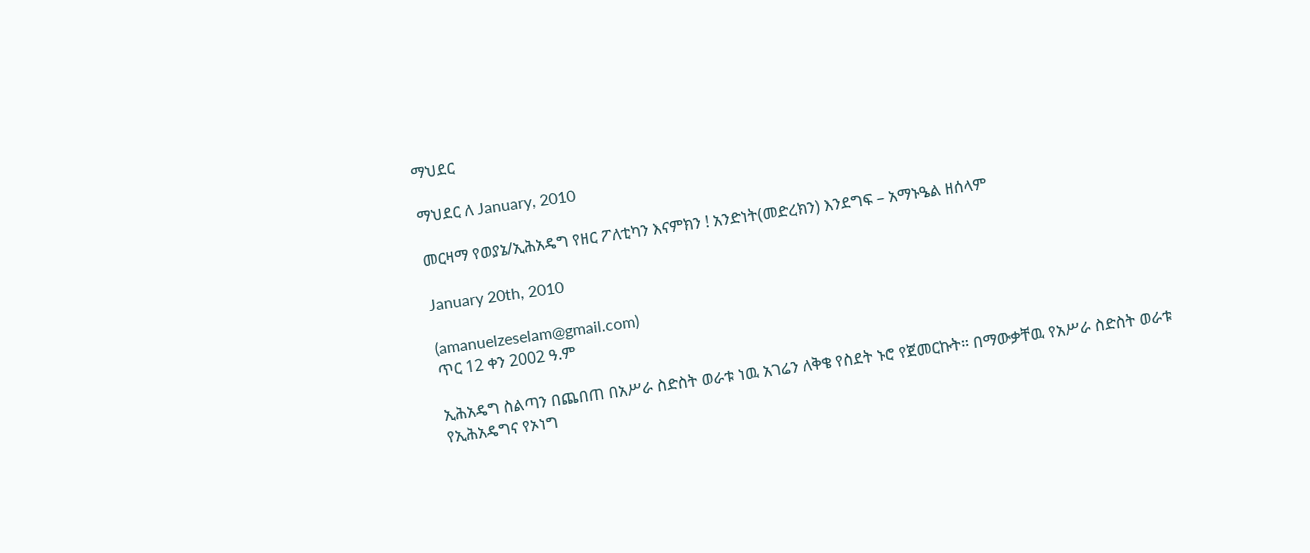ማህደር

ማህደር ለ January, 2010

መርዛማ የወያኔ/ኢሕአዴግ የዘር ፖለቲካን እናምክን ! አንድነት(መድረክን) እንደግፍ – አማኑዔል ዘሰላም

January 20th, 2010

(amanuelzeselam@gmail.com)
ጥር 12 ቀን 2002 ዓ.ም

ኢሕአዴግ ስልጣን በጨበጠ በአሥራ ስድስት ወራቱ ነዉ አገሬን ለቅቄ የስደት ኑሮ የጀመርኩት። በማውቃቸዉ የአሥራ ስድስት ወራቱ የኢሕአዴግና የኦነግ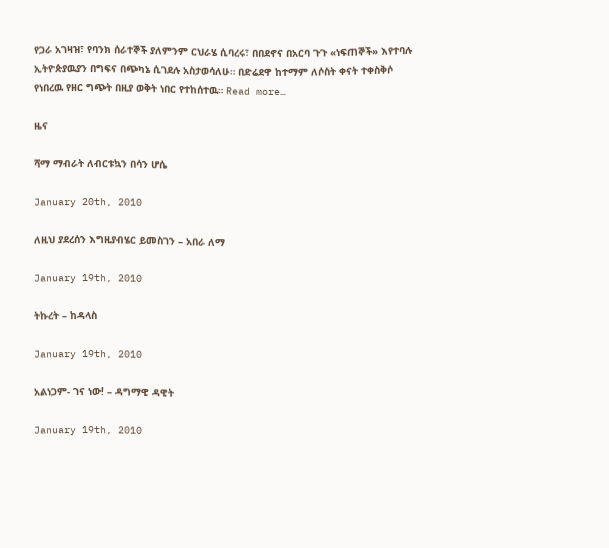የጋራ አገዛዝ፣ የባንክ ሰራተኞች ያለምንም ርህራሄ ሲባረሩ፣ በበደኖና በአርባ ጉጉ «ነፍጠኞች» እየተባሉ ኢትዮጵያዉያን በግፍና በጭካኔ ሲገደሉ አስታወሳለሁ። በድሬደዋ ከተማም ለሶስት ቀናት ተቀስቅሶ የነበረዉ የዘር ግጭት በዚያ ወቅት ነበር የተከሰተዉ። Read more…

ዜና

ሻማ ማብራት ለብርቱኳን በሳን ሆሴ

January 20th, 2010

ለዚህ ያደረሰን እግዚያብሄር ይመስገን – አበራ ለማ

January 19th, 2010

ትኩረት – ከዳላስ

January 19th, 2010

አልነጋም- ገና ነው! – ዳግማዊ ዳዊት

January 19th, 2010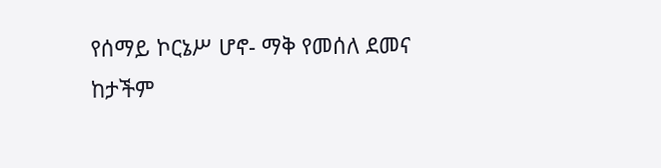የሰማይ ኮርኔሥ ሆኖ- ማቅ የመሰለ ደመና
ከታችም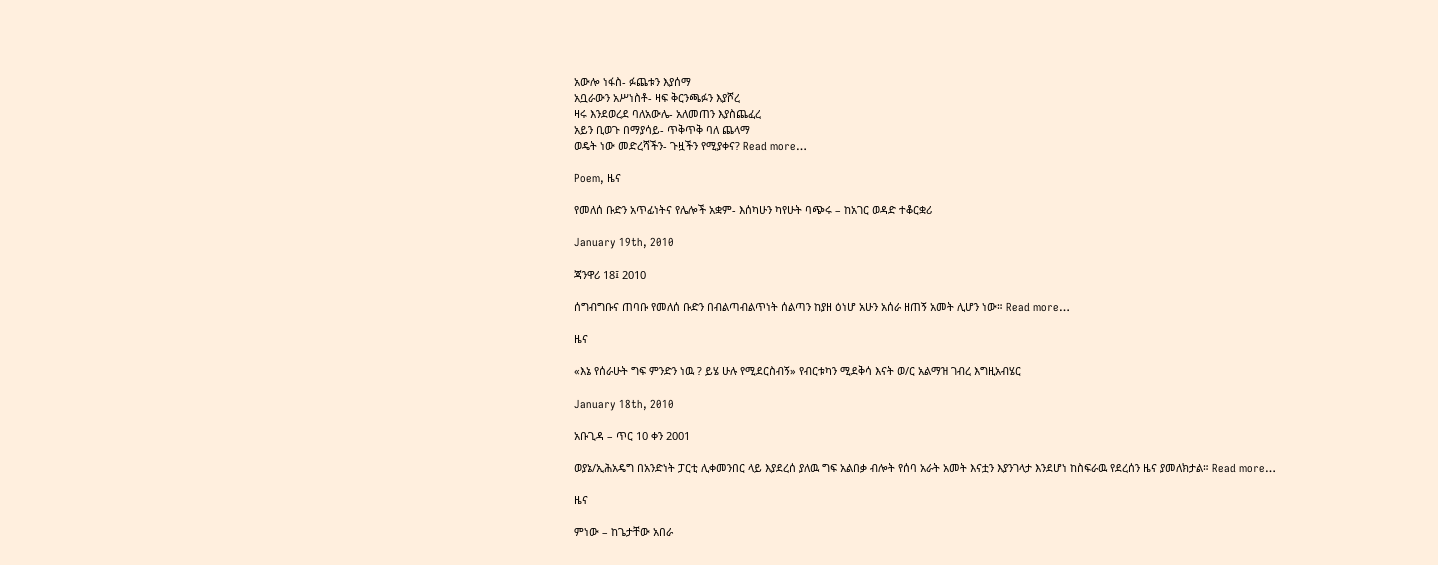አውሎ ነፋስ- ፉጨቱን እያሰማ
አቧራውን አሥነስቶ- ዛፍ ቅርንጫፉን እያሾረ
ዛሩ እንደወረደ ባለአውሌ- አለመጠን እያስጨፈረ
አይን ቢወጉ በማያሳይ- ጥቅጥቅ ባለ ጨላማ
ወዴት ነው መድረሻችን- ጉዟችን የሚያቀና? Read more…

Poem, ዜና

የመለሰ ቡድን አጥፊነትና የሌሎች አቋም- እሰካሁን ካየሁት ባጭሩ – ከአገር ወዳድ ተቆርቋሪ

January 19th, 2010

ጃንዋሪ 18፤ 2010

ሰግብግቡና ጠባቡ የመለሰ ቡድን በብልጣብልጥነት ሰልጣን ከያዘ ዕነሆ አሁን አሰራ ዘጠኝ አመት ሊሆን ነው። Read more…

ዜና

«እኔ የሰራሁት ግፍ ምንድን ነዉ ? ይሄ ሁሉ የሚደርስብኝ» የብርቱካን ሚደቅሳ እናት ወ/ር አልማዝ ገብረ እግዚአብሄር

January 18th, 2010

አቡጊዳ – ጥር 10 ቀን 2001

ወያኔ/ኢሕአዴግ በአንድነት ፓርቲ ሊቀመንበር ላይ እያደረሰ ያለዉ ግፍ አልበቃ ብሎት የሰባ አራት አመት እናቷን እያንገላታ እንደሆነ ከስፍራዉ የደረሰን ዜና ያመለክታል። Read more…

ዜና

ምነው – ከጌታቸው አበራ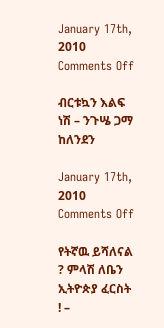January 17th, 2010
Comments Off

ብርቱኳን እልፍ ነሽ – ንጉሤ ጋማ ከለንደን

January 17th, 2010
Comments Off

የትኛዉ ይሻለናል ? ምላሽ ለቤን ኢትዮጵያ ፈርስት ! –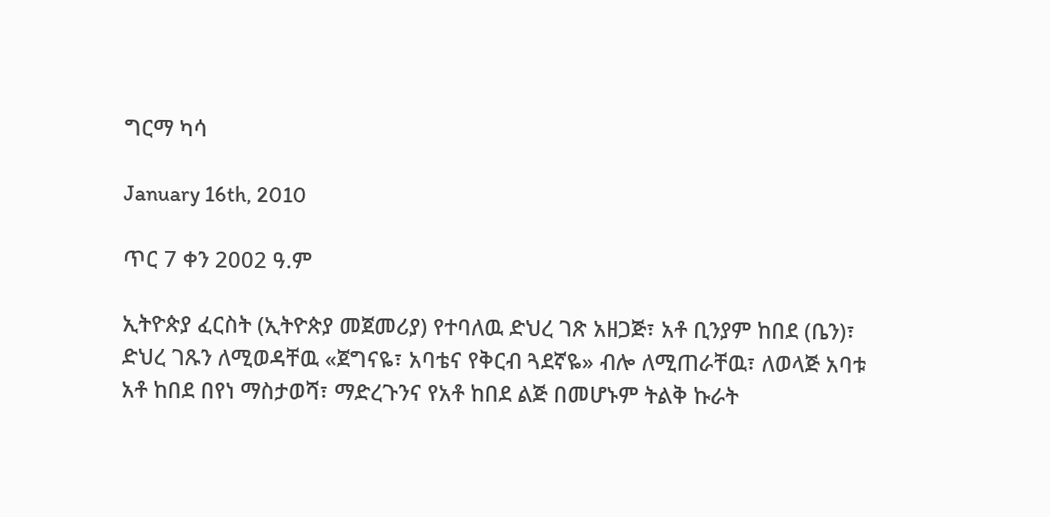ግርማ ካሳ

January 16th, 2010

ጥር 7 ቀን 2002 ዓ.ም

ኢትዮጵያ ፈርስት (ኢትዮጵያ መጀመሪያ) የተባለዉ ድህረ ገጽ አዘጋጅ፣ አቶ ቢንያም ከበደ (ቤን)፣ ድህረ ገጹን ለሚወዳቸዉ «ጀግናዬ፣ አባቴና የቅርብ ጓደኛዬ» ብሎ ለሚጠራቸዉ፣ ለወላጅ አባቱ አቶ ከበደ በየነ ማስታወሻ፣ ማድረጉንና የአቶ ከበደ ልጅ በመሆኑም ትልቅ ኩራት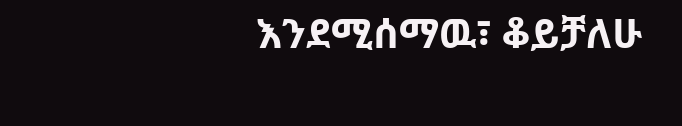እንደሚሰማዉ፣ ቆይቻለሁ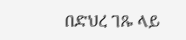በድህረ ገጹ ላይ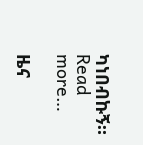ካነበብኩኝ። Read more…

ዜና